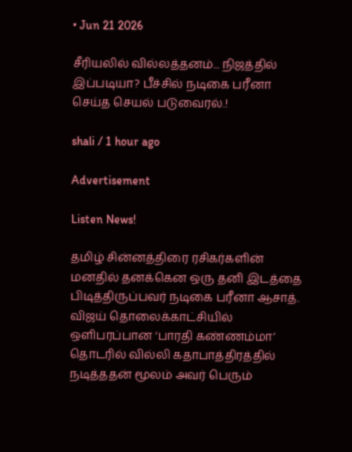• Jun 21 2026

சீரியலில் வில்லத்தனம்... நிஜத்தில் இப்படியா? பீச்சில் நடிகை பரீனா செய்த செயல் படுவைரல்.!

shali / 1 hour ago

Advertisement

Listen News!

தமிழ் சின்னத்திரை ரசிகர்களின் மனதில் தனக்கென ஒரு தனி இடத்தை பிடித்திருப்பவர் நடிகை பரீனா ஆசாத். விஜய் தொலைக்காட்சியில் ஒளிபரப்பான ‘பாரதி கண்ணம்மா’ தொடரில் வில்லி கதாபாத்திரத்தில் நடித்ததன் மூலம் அவர் பெரும்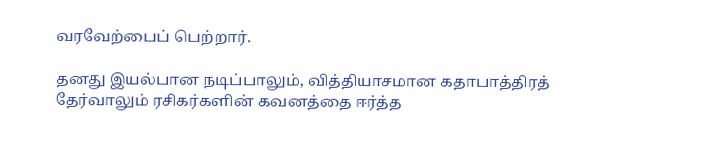வரவேற்பைப் பெற்றார்.

தனது இயல்பான நடிப்பாலும், வித்தியாசமான கதாபாத்திரத் தேர்வாலும் ரசிகர்களின் கவனத்தை ஈர்த்த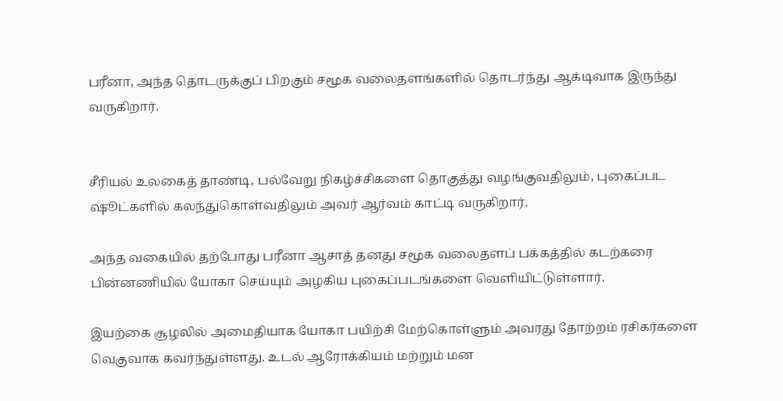பரீனா, அந்த தொடருக்குப் பிறகும் சமூக வலைதளங்களில் தொடர்ந்து ஆக்டிவாக இருந்து வருகிறார்.


சீரியல் உலகைத் தாண்டி, பல்வேறு நிகழ்ச்சிகளை தொகுத்து வழங்குவதிலும், புகைப்பட ஷூட்களில் கலந்துகொள்வதிலும் அவர் ஆர்வம் காட்டி வருகிறார்.

அந்த வகையில் தற்போது பரீனா ஆசாத் தனது சமூக வலைதளப் பக்கத்தில் கடற்கரை பின்னணியில் யோகா செய்யும் அழகிய புகைப்படங்களை வெளியிட்டுள்ளார்.

இயற்கை சூழலில் அமைதியாக யோகா பயிற்சி மேற்கொள்ளும் அவரது தோற்றம் ரசிகர்களை வெகுவாக கவர்ந்துள்ளது. உடல் ஆரோக்கியம் மற்றும் மன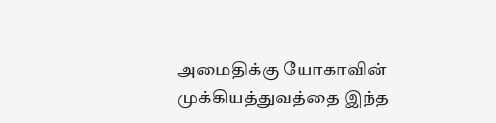அமைதிக்கு யோகாவின் முக்கியத்துவத்தை இந்த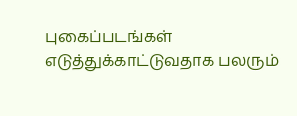புகைப்படங்கள் எடுத்துக்காட்டுவதாக பலரும்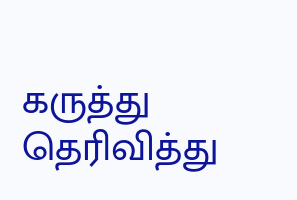கருத்து தெரிவித்து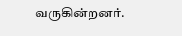வருகின்றனர்.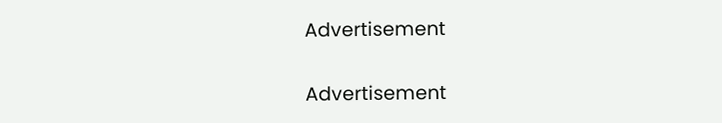Advertisement

Advertisement